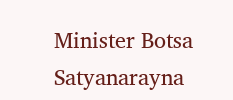Minister Botsa Satyanarayna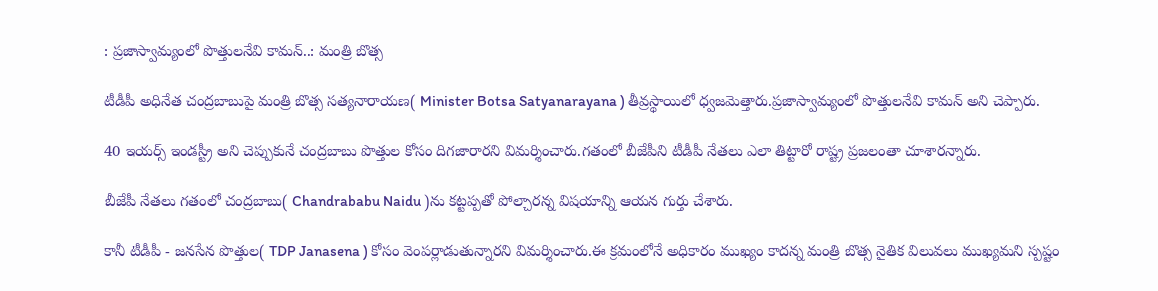: ప్రజాస్వామ్యంలో పొత్తులనేవి కామన్..: మంత్రి బొత్స

టీడీపీ అధినేత చంద్రబాబుపై మంత్రి బొత్స సత్యనారాయణ( Minister Botsa Satyanarayana ) తీవ్రస్థాయిలో ధ్వజమెత్తారు.ప్రజాస్వామ్యంలో పొత్తులనేవి కామన్ అని చెప్పారు.

40 ఇయర్స్ ఇండస్ట్రీ అని చెప్పుకునే చంద్రబాబు పొత్తుల కోసం దిగజారారని విమర్శించారు.గతంలో బీజేపీని టీడీపీ నేతలు ఎలా తిట్టారో రాష్ట్ర ప్రజలంతా చూశారన్నారు.

బీజేపీ నేతలు గతంలో చంద్రబాబు( Chandrababu Naidu )ను కట్టప్పతో పోల్చారన్న విషయాన్ని ఆయన గుర్తు చేశారు.

కానీ టీడీపీ - జనసేన పొత్తుల( TDP Janasena ) కోసం వెంపర్లాడుతున్నారని విమర్శించారు.ఈ క్రమంలోనే అధికారం ముఖ్యం కాదన్న మంత్రి బొత్స నైతిక విలువలు ముఖ్యమని స్పష్టం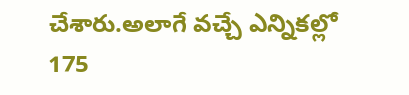చేశారు.అలాగే వచ్చే ఎన్నికల్లో 175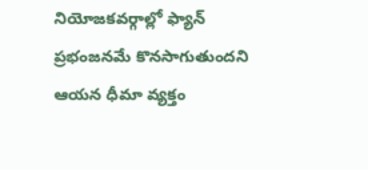నియోజకవర్గాల్లో ఫ్యాన్ ప్రభంజనమే కొనసాగుతుందని ఆయన ధీమా వ్యక్తం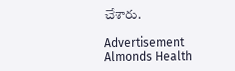చేశారు.

Advertisement
Almonds Health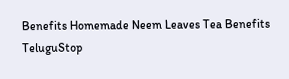Benefits Homemade Neem Leaves Tea Benefits TeluguStop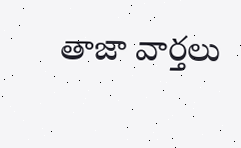తాజా వార్తలు